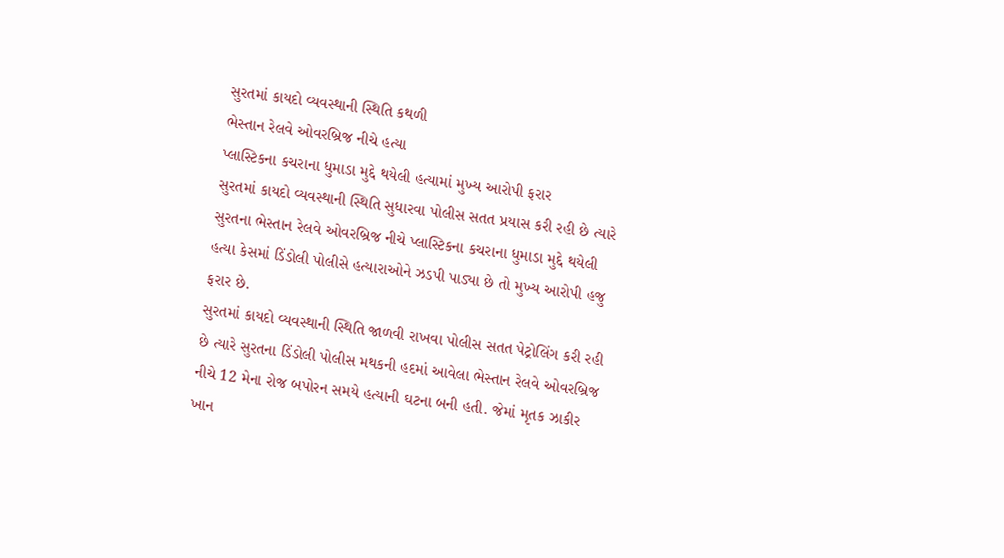સુરતમાં કાયદો વ્યવસ્થાની સ્થિતિ કથળી
ભેસ્તાન રેલવે ઓવરબ્રિજ નીચે હત્યા
પ્લાસ્ટિકના કચરાના ધુમાડા મુદ્દે થયેલી હત્યામાં મુખ્ય આરોપી ફરાર
સુરતમાં કાયદો વ્યવસ્થાની સ્થિતિ સુધારવા પોલીસ સતત પ્રયાસ કરી રહી છે ત્યારે સુરતના ભેસ્તાન રેલવે ઓવરબ્રિજ નીચે પ્લાસ્ટિકના કચરાના ધુમાડા મુદ્દે થયેલી હત્યા કેસમાં ડિંડોલી પોલીસે હત્યારાઓને ઝડપી પાડ્યા છે તો મુખ્ય આરોપી હજુ ફરાર છે.
સુરતમાં કાયદો વ્યવસ્થાની સ્થિતિ જાળવી રાખવા પોલીસ સતત પેટ્રોલિંગ કરી રહી છે ત્યારે સુરતના ડિંડોલી પોલીસ મથકની હદમાં આવેલા ભેસ્તાન રેલવે ઓવરબ્રિજ નીચે 12 મેના રોજ બપોરન સમયે હત્યાની ઘટના બની હતી. જેમાં મૃતક ઝાકીર ખાન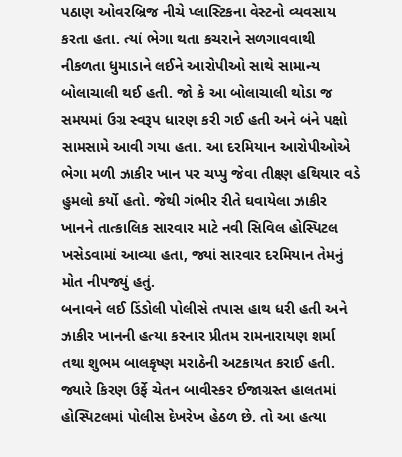પઠાણ ઓવરબ્રિજ નીચે પ્લાસ્ટિકના વેસ્ટનો વ્યવસાય કરતા હતા. ત્યાં ભેગા થતા કચરાને સળગાવવાથી નીકળતા ધુમાડાને લઈને આરોપીઓ સાથે સામાન્ય બોલાચાલી થઈ હતી. જો કે આ બોલાચાલી થોડા જ સમયમાં ઉગ્ર સ્વરૂપ ધારણ કરી ગઈ હતી અને બંને પક્ષો સામસામે આવી ગયા હતા. આ દરમિયાન આરોપીઓએ ભેગા મળી ઝાકીર ખાન પર ચપ્પુ જેવા તીક્ષ્ણ હથિયાર વડે હુમલો કર્યો હતો. જેથી ગંભીર રીતે ઘવાયેલા ઝાકીર ખાનને તાત્કાલિક સારવાર માટે નવી સિવિલ હોસ્પિટલ ખસેડવામાં આવ્યા હતા, જ્યાં સારવાર દરમિયાન તેમનું મોત નીપજ્યું હતું.
બનાવને લઈ ડિંડોલી પોલીસે તપાસ હાથ ધરી હતી અને ઝાકીર ખાનની હત્યા કરનાર પ્રીતમ રામનારાયણ શર્મા તથા શુભમ બાલકૃષ્ણ મરાઠેની અટકાયત કરાઈ હતી. જ્યારે કિરણ ઉર્ફે ચેતન બાવીસ્કર ઈજાગ્રસ્ત હાલતમાં હોસ્પિટલમાં પોલીસ દેખરેખ હેઠળ છે. તો આ હત્યા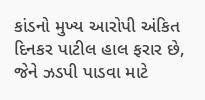કાંડનો મુખ્ય આરોપી અંકિત દિનકર પાટીલ હાલ ફરાર છે, જેને ઝડપી પાડવા માટે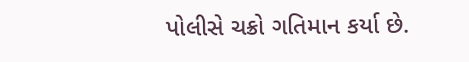પોલીસે ચક્રો ગતિમાન કર્યા છે.